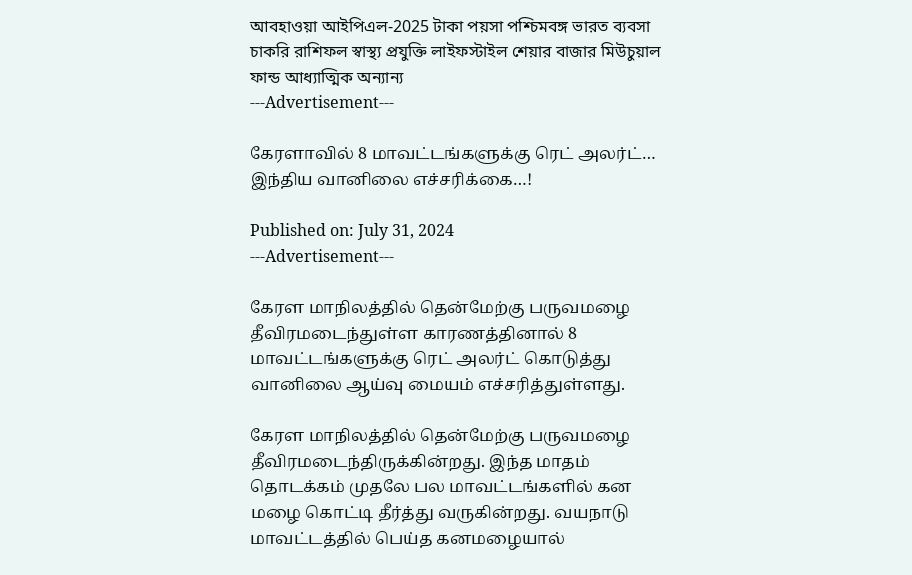আবহাওয়া আইপিএল-2025 টাকা পয়সা পশ্চিমবঙ্গ ভারত ব্যবসা চাকরি রাশিফল স্বাস্থ্য প্রযুক্তি লাইফস্টাইল শেয়ার বাজার মিউচুয়াল ফান্ড আধ্যাত্মিক অন্যান্য
---Advertisement---

கேரளாவில் 8 மாவட்டங்களுக்கு ரெட் அலர்ட்… இந்திய வானிலை எச்சரிக்கை…!

Published on: July 31, 2024
---Advertisement---

கேரள மாநிலத்தில் தென்மேற்கு பருவமழை தீவிரமடைந்துள்ள காரணத்தினால் 8 மாவட்டங்களுக்கு ரெட் அலர்ட் கொடுத்து வானிலை ஆய்வு மையம் எச்சரித்துள்ளது.

கேரள மாநிலத்தில் தென்மேற்கு பருவமழை தீவிரமடைந்திருக்கின்றது. இந்த மாதம் தொடக்கம் முதலே பல மாவட்டங்களில் கன மழை கொட்டி தீர்த்து வருகின்றது. வயநாடு மாவட்டத்தில் பெய்த கனமழையால்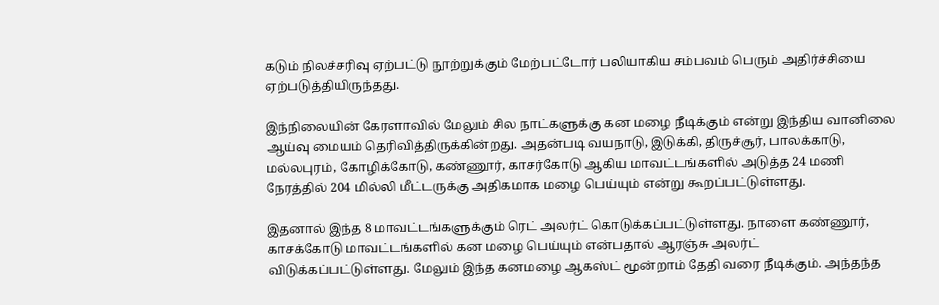கடும் நிலச்சரிவு ஏற்பட்டு நூற்றுக்கும் மேற்பட்டோர் பலியாகிய சம்பவம் பெரும் அதிர்ச்சியை ஏற்படுத்தியிருந்தது.

இந்நிலையின் கேரளாவில் மேலும் சில நாட்களுக்கு கன மழை நீடிக்கும் என்று இந்திய வானிலை ஆய்வு மையம் தெரிவித்திருக்கின்றது. அதன்படி வயநாடு, இடுக்கி, திருச்சூர், பாலக்காடு, மல்லபுரம், கோழிக்கோடு, கண்ணூர், காசர்கோடு ஆகிய மாவட்டங்களில் அடுத்த 24 மணி நேரத்தில் 204 மில்லி மீட்டருக்கு அதிகமாக மழை பெய்யும் என்று கூறப்பட்டுள்ளது.

இதனால் இந்த 8 மாவட்டங்களுக்கும் ரெட் அலர்ட் கொடுக்கப்பட்டுள்ளது. நாளை கண்ணூர், காசக்கோடு மாவட்டங்களில் கன மழை பெய்யும் என்பதால் ஆரஞ்சு அலர்ட் விடுக்கப்பட்டுள்ளது. மேலும் இந்த கனமழை ஆகஸ்ட் மூன்றாம் தேதி வரை நீடிக்கும். அந்தந்த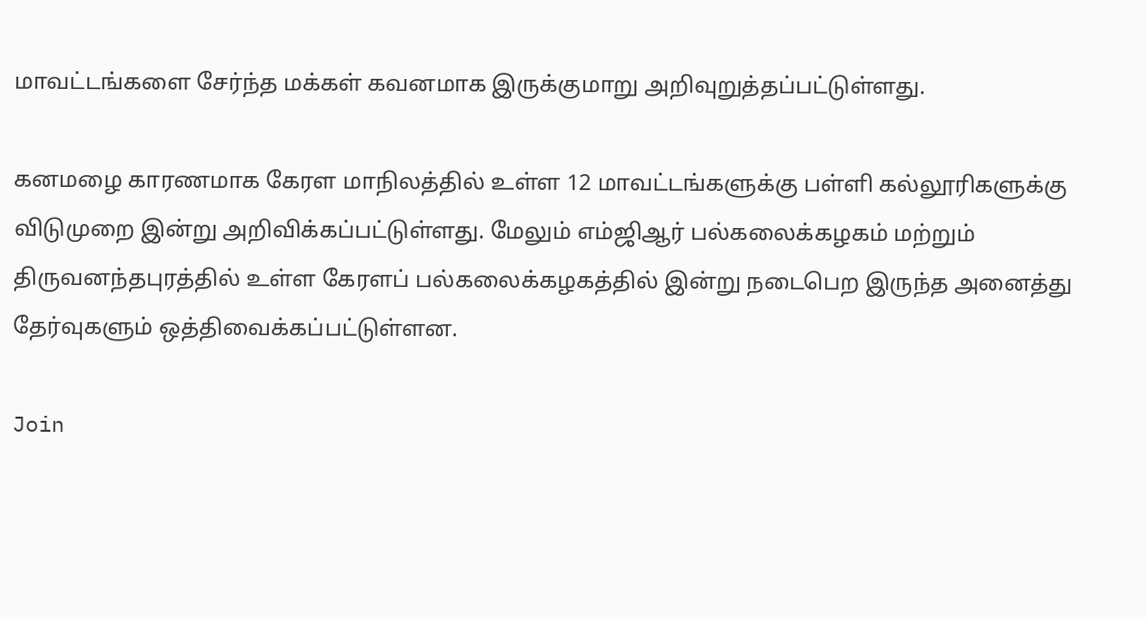மாவட்டங்களை சேர்ந்த மக்கள் கவனமாக இருக்குமாறு அறிவுறுத்தப்பட்டுள்ளது.

கனமழை காரணமாக கேரள மாநிலத்தில் உள்ள 12 மாவட்டங்களுக்கு பள்ளி கல்லூரிகளுக்கு விடுமுறை இன்று அறிவிக்கப்பட்டுள்ளது. மேலும் எம்ஜிஆர் பல்கலைக்கழகம் மற்றும் திருவனந்தபுரத்தில் உள்ள கேரளப் பல்கலைக்கழகத்தில் இன்று நடைபெற இருந்த அனைத்து தேர்வுகளும் ஒத்திவைக்கப்பட்டுள்ளன.

Join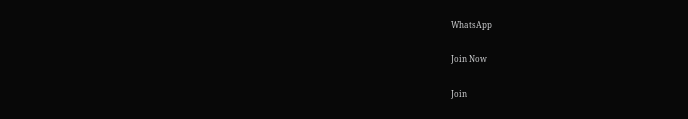WhatsApp

Join Now

Join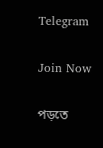Telegram

Join Now

পড়তে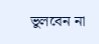ভুলবেন না